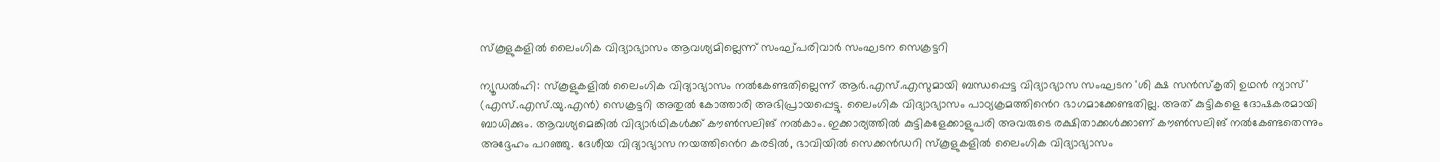സ്കൂളുകളിൽ ലൈംഗിക വിദ്യാഭ്യാസം ആവശ്യമില്ലെന്ന് സംഘ്പരിവാർ സംഘടന സെക്രട്ടറി

ന്യൂഡൽഹി: സ്കൂളുകളിൽ ലൈംഗിക വിദ്യാഭ്യാസം നൽകേണ്ടതില്ലെന്ന് ആർ.എസ്.എസുമായി ബന്ധപ്പെട്ട വിദ്യാഭ്യാസ സംഘടന 'ശി ക്ഷ സൻസ്കൃതി ഉഥൻ ന്യാസ്' (എസ്.എസ്.യു.എൻ) സെക്രട്ടറി അതുൽ കോത്താരി അഭിപ്രായപ്പെട്ടു. ലൈംഗിക വിദ്യാഭ്യാസം പാഠ്യക്രമത്തിൻെറ ഭാഗമാക്കേണ്ടതില്ല. അത് കുട്ടികളെ ദോഷകരമായി ബാധിക്കും. ആവശ്യമെങ്കിൽ വിദ്യാർഥികൾക്ക് കൗൺസലിങ് നൽകാം. ഇക്കാര്യത്തിൽ കുട്ടികളേക്കാളുപരി അവരുടെ രക്ഷിതാക്കൾക്കാണ് കൗൺസലിങ് നൽകേണ്ടതെന്നും അദ്ദേഹം പറഞ്ഞു. ദേശീയ വിദ്യാഭ്യാസ നയത്തിൻെറ കരടിൽ, ഭാവിയിൽ സെക്കൻഡറി സ്കൂളുകളിൽ ലൈംഗിക വിദ്യാഭ്യാസം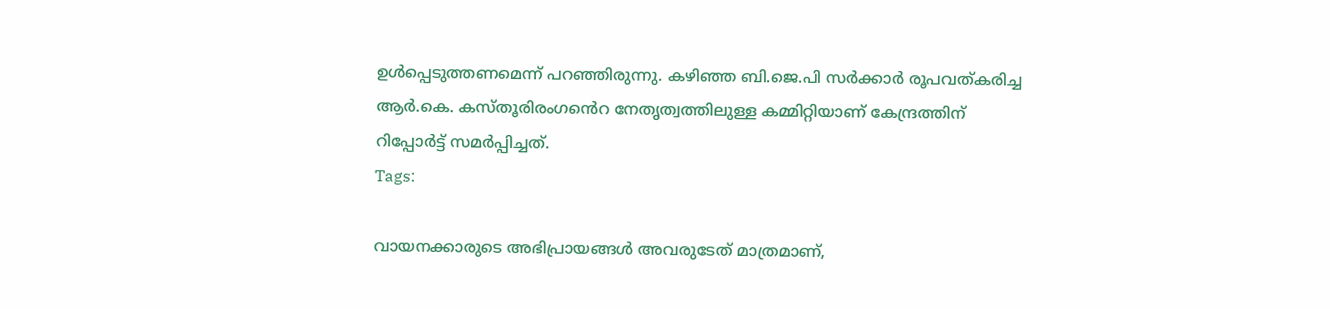ഉൾപ്പെടുത്തണമെന്ന് പറഞ്ഞിരുന്നു. കഴിഞ്ഞ ബി.ജെ.പി സർക്കാർ രൂപവത്കരിച്ച ആർ.കെ. കസ്തൂരിരംഗൻെറ നേതൃത്വത്തിലുള്ള കമ്മിറ്റിയാണ് കേന്ദ്രത്തിന് റിപ്പോർട്ട് സമർപ്പിച്ചത്.
Tags:

വായനക്കാരുടെ അഭിപ്രായങ്ങള്‍ അവരുടേത് മാത്രമാണ്,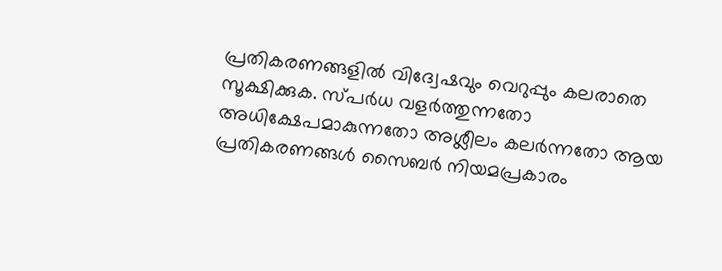പ്രതികരണങ്ങളിൽ വിദ്വേഷവും വെറുപ്പും കലരാതെ സൂക്ഷിക്കുക. സ്പർധ വളർത്തുന്നതോ അധിക്ഷേപമാകുന്നതോ അശ്ലീലം കലർന്നതോ ആയ പ്രതികരണങ്ങൾ സൈബർ നിയമപ്രകാരം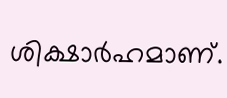ശിക്ഷാർഹമാണ്.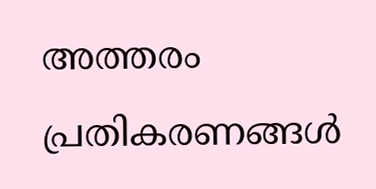അത്തരം പ്രതികരണങ്ങൾ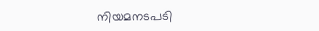നിയമനടപടി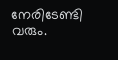നേരിടേണ്ടി വരും.